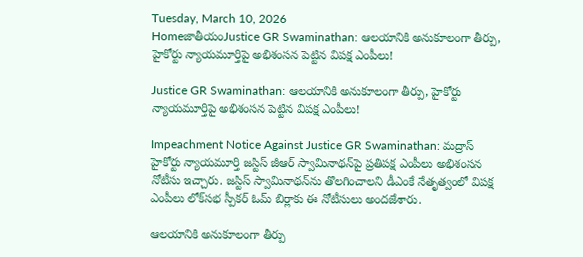Tuesday, March 10, 2026
HomeజాతీయంJustice GR Swaminathan: ఆలయానికి అనుకూలంగా తీర్పు, హైకోర్టు న్యాయమూర్తిపై అభిశంసన పెట్టిన విపక్ష ఎంపీలు!

Justice GR Swaminathan: ఆలయానికి అనుకూలంగా తీర్పు, హైకోర్టు న్యాయమూర్తిపై అభిశంసన పెట్టిన విపక్ష ఎంపీలు!

Impeachment Notice Against Justice GR Swaminathan: మద్రాస్‌ హైకోర్టు న్యాయమూర్తి జస్టిస్‌ జీఆర్‌ స్వామినాథన్‌పై ప్రతిపక్ష ఎంపీలు అభిశంసన నోటీసు ఇచ్చారు. జస్టిస్‌ స్వామినాథన్‌ను తొలగించాలని డీఎంకే నేతృత్వంలో విపక్ష ఎంపీలు లోక్‌సభ స్పీకర్‌ ఓమ్‌ బిర్లాకు ఈ నోటీసులు అందజేశారు.

ఆలయానికి అనుకూలంగా తీర్పు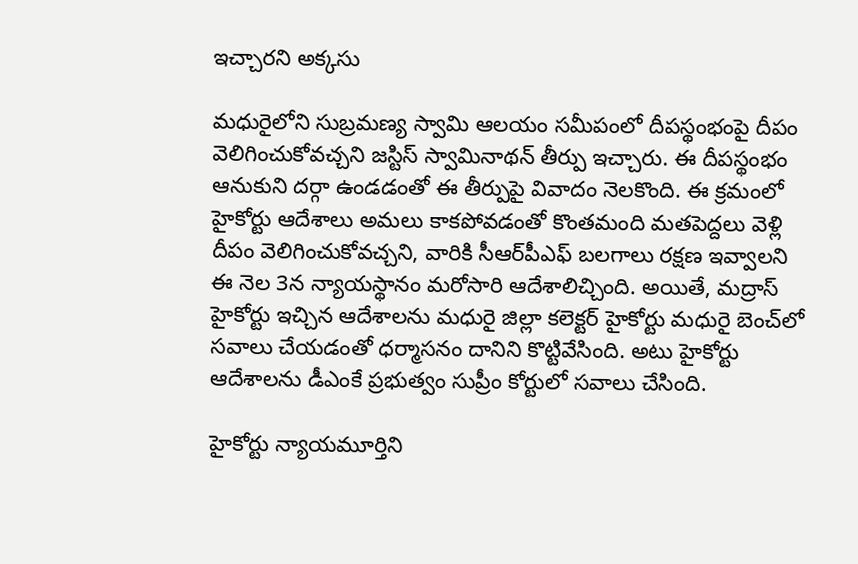ఇచ్చారని అక్కసు

మధురైలోని సుబ్రమణ్య స్వామి ఆలయం సమీపంలో దీపస్థంభంపై దీపం వెలిగించుకోవచ్చని జస్టిస్‌ స్వామినాథన్‌ తీర్పు ఇచ్చారు. ఈ దీపస్థంభం ఆనుకుని దర్గా ఉండడంతో ఈ తీర్పుపై వివాదం నెలకొంది. ఈ క్రమంలో హైకోర్టు ఆదేశాలు అమలు కాకపోవడంతో కొంతమంది మతపెద్దలు వెళ్లి దీపం వెలిగించుకోవచ్చని, వారికి సీఆర్‌పీఎఫ్‌ బలగాలు రక్షణ ఇవ్వాలని ఈ నెల 3న న్యాయస్థానం మరోసారి ఆదేశాలిచ్చింది. అయితే, మద్రాస్‌ హైకోర్టు ఇచ్చిన ఆదేశాలను మధురై జిల్లా కలెక్టర్‌ హైకోర్టు మధురై బెంచ్‌లో సవాలు చేయడంతో ధర్మాసనం దానిని కొట్టివేసింది. అటు హైకోర్టు ఆదేశాలను డీఎంకే ప్రభుత్వం సుప్రీం కోర్టులో సవాలు చేసింది.

హైకోర్టు న్యాయమూర్తిని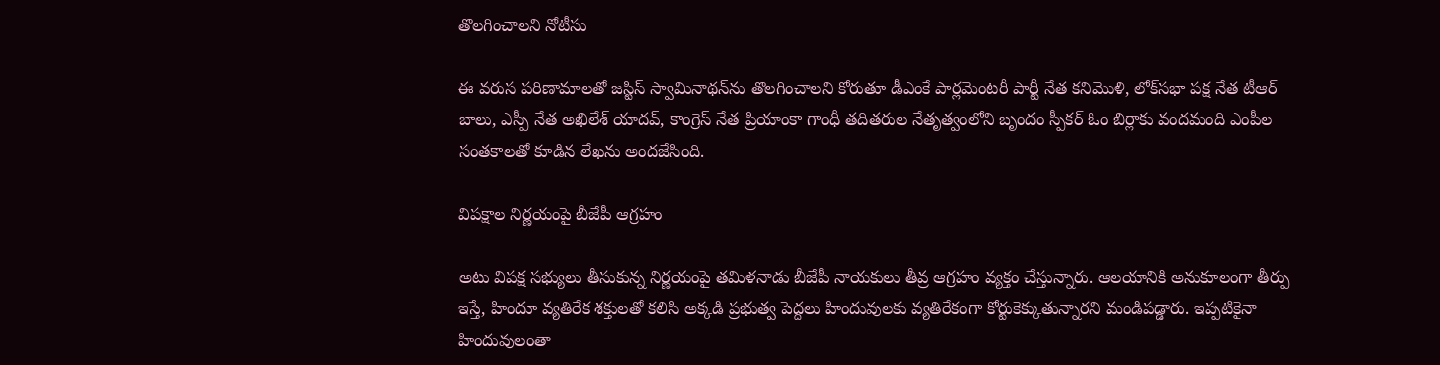తొలగించాలని నోటీసు

ఈ వరుస పరిణామాలతో జస్టిస్‌ స్వామినాథన్‌ను తొలగించాలని కోరుతూ డీఎంకే పార్లమెంటరీ పార్టీ నేత కనిమొళి, లోక్‌సభా పక్ష నేత టీఆర్‌ బాలు, ఎస్పీ నేత అఖిలేశ్‌ యాదవ్‌, కాంగ్రెస్‌ నేత ప్రియాంకా గాంధీ తదితరుల నేతృత్వంలోని బృందం స్పీకర్‌ ఓం బిర్లాకు వందమంది ఎంపీల సంతకాలతో కూడిన లేఖను అందజేసింది.

విపక్షాల నిర్ణయంపై బీజేపీ ఆగ్రహం

అటు విపక్ష సభ్యులు తీసుకున్న నిర్ణయంపై తమిళనాడు బీజేపీ నాయకులు తీవ్ర ఆగ్రహం వ్యక్తం చేస్తున్నారు. ఆలయానికి అనుకూలంగా తీర్పు ఇస్తే, హిందూ వ్యతిరేక శక్తులతో కలిసి అక్కడి ప్రభుత్వ పెద్దలు హిందువులకు వ్యతిరేకంగా కోర్టుకెక్కుతున్నారని మండిపడ్డారు. ఇప్పటికైనా హిందువులంతా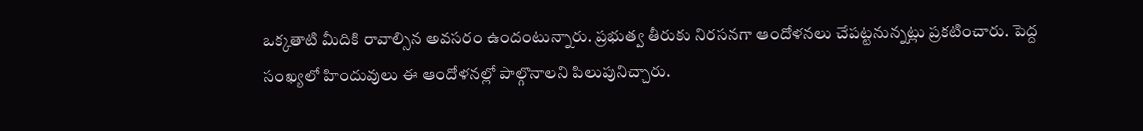ఒక్కతాటి మీదికి రావాల్సిన అవసరం ఉందంటున్నారు. ప్రభుత్వ తీరుకు నిరసనగా ఆందోళనలు చేపట్టనున్నట్లు ప్రకటించారు. పెద్ద సంఖ్యలో హిందువులు ఈ ఆందోళనల్లో పాల్గొనాలని పిలుపునిచ్చారు.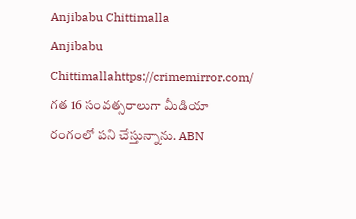Anjibabu Chittimalla
Anjibabu Chittimallahttps://crimemirror.com/
గత 16 సంవత్సరాలుగా మీడియా రంగంలో పని చేస్తున్నాను. ABN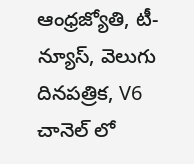ఆంధ్రజ్యోతి, టీ-న్యూస్‌, వెలుగు దినపత్రిక, V6 చానెల్ లో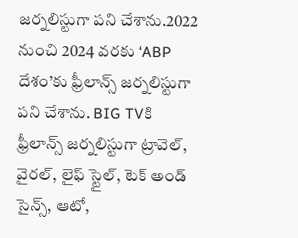జర్నలిస్టుగా పని చేశాను.2022 నుంచి 2024 వరకు ‘ABP దేశం’కు ఫ్రీలాన్స్ జర్నలిస్టుగా పని చేశాను. BIG TVకి ఫ్రీలాన్స్ జర్నలిస్టుగా ట్రావెల్, వైరల్, లైఫ్ స్టైల్, టెక్ అండ్ సైన్స్, ఆటో,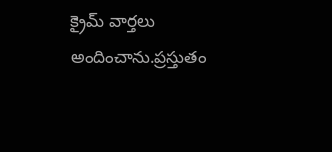క్రైమ్ వార్తలు అందించాను.ప్రస్తుతం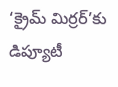‘క్రైమ్ మిర్రర్’కు డిప్యూటీ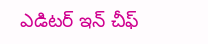ఎడిటర్ ఇన్ చీఫ్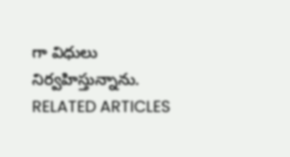గా విధులు నిర్వహిస్తున్నాను.
RELATED ARTICLES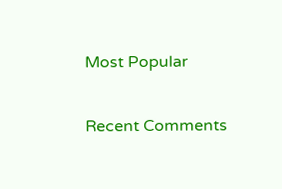Most Popular

Recent Comments